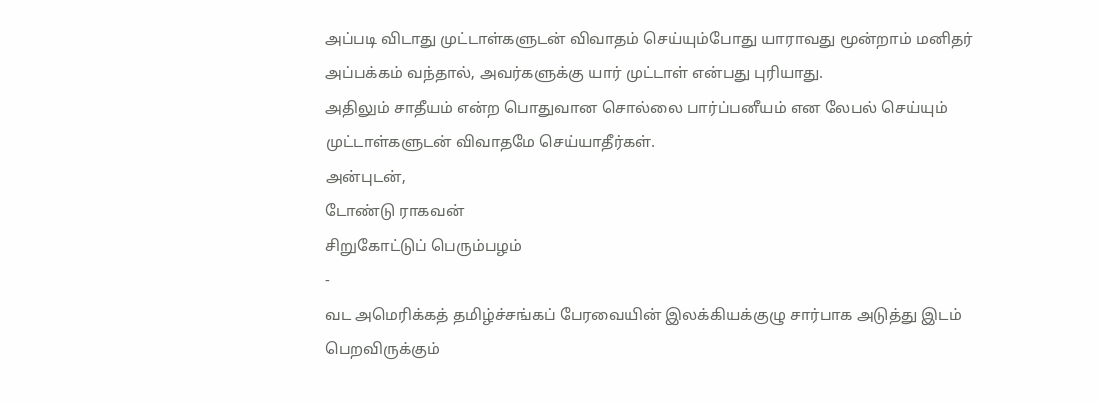அப்படி விடாது முட்டாள்களுடன் விவாதம் செய்யும்போது யாராவது மூன்றாம் மனிதர் அப்பக்கம் வந்தால், அவர்களுக்கு யார் முட்டாள் என்பது புரியாது.
அதிலும் சாதீயம் என்ற பொதுவான சொல்லை பார்ப்பனீயம் என லேபல் செய்யும் முட்டாள்களுடன் விவாதமே செய்யாதீர்கள்.
அன்புடன்,
டோண்டு ராகவன்
சிறுகோட்டுப் பெரும்பழம்
-
வட அமெரிக்கத் தமிழ்ச்சங்கப் பேரவையின் இலக்கியக்குழு சார்பாக அடுத்து இடம்
பெறவிருக்கும்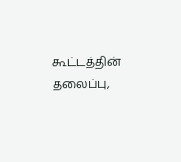கூட்டத்தின் தலைப்பு,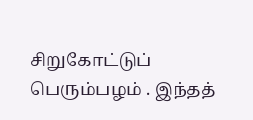சிறுகோட்டுப் பெரும்பழம் . இந்தத்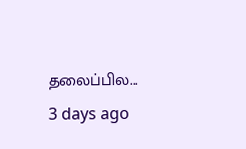தலைப்பில...
3 days ago